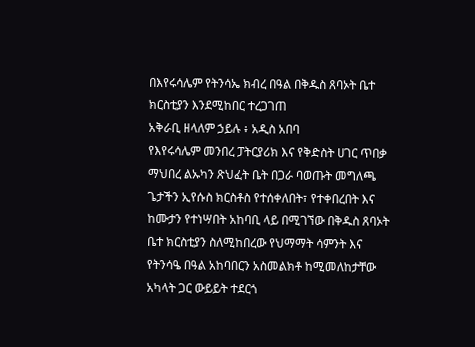በእየሩሳሌም የትንሳኤ ክብረ በዓል በቅዱስ ጸባኦት ቤተ ክርስቲያን እንደሚከበር ተረጋገጠ
አቅራቢ ዘላለም ኃይሉ ፥ አዲስ አበባ
የእየሩሳሌም መንበረ ፓትርያሪክ እና የቅድስት ሀገር ጥበቃ ማህበረ ልኡካን ጽህፈት ቤት በጋራ ባወጡት መግለጫ ጌታችን ኢየሱስ ክርስቶስ የተሰቀለበት፣ የተቀበረበት እና ከሙታን የተነሣበት አከባቢ ላይ በሚገኘው በቅዱስ ጸባኦት ቤተ ክርስቲያን ስለሚከበረው የህማማት ሳምንት እና የትንሳዔ በዓል አከባበርን አስመልክቶ ከሚመለከታቸው አካላት ጋር ውይይት ተደርጎ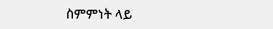ስምምነት ላይ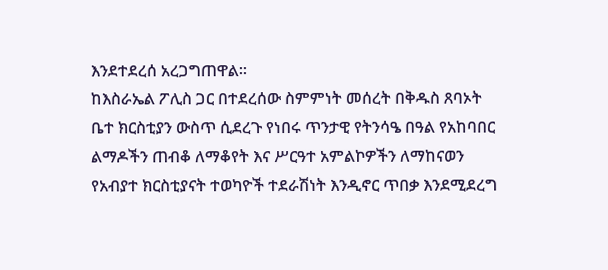እንደተደረሰ አረጋግጠዋል።
ከእስራኤል ፖሊስ ጋር በተደረሰው ስምምነት መሰረት በቅዱስ ጸባኦት ቤተ ክርስቲያን ውስጥ ሲደረጉ የነበሩ ጥንታዊ የትንሳዔ በዓል የአከባበር ልማዶችን ጠብቆ ለማቆየት እና ሥርዓተ አምልኮዎችን ለማከናወን የአብያተ ክርስቲያናት ተወካዮች ተደራሽነት እንዲኖር ጥበቃ እንደሚደረግ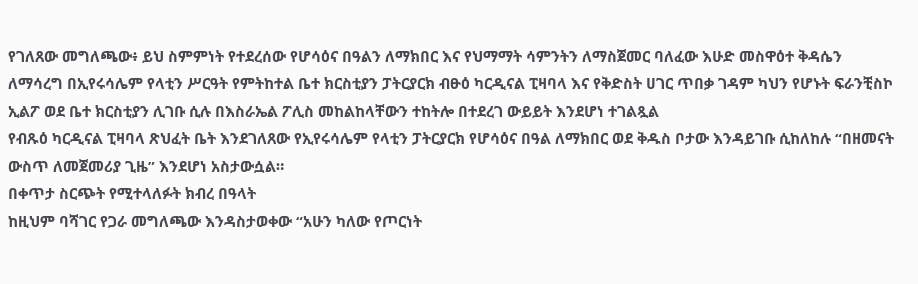የገለጸው መግለጫው፥ ይህ ስምምነት የተደረሰው የሆሳዕና በዓልን ለማክበር እና የህማማት ሳምንትን ለማስጀመር ባለፈው እሁድ መስዋዕተ ቅዳሴን ለማሳረግ በኢየሩሳሌም የላቲን ሥርዓት የምትከተል ቤተ ክርስቲያን ፓትርያርክ ብፁዕ ካርዲናል ፒዛባላ እና የቅድስት ሀገር ጥበቃ ገዳም ካህን የሆኑት ፍራንቺስኮ ኢልፖ ወደ ቤተ ክርስቲያን ሊገቡ ሲሉ በእስራኤል ፖሊስ መከልከላቸውን ተከትሎ በተደረገ ውይይት እንደሆነ ተገልጿል
የብጹዕ ካርዲናል ፒዛባላ ጽህፈት ቤት እንደገለጸው የኢየሩሳሌም የላቲን ፓትርያርክ የሆሳዕና በዓል ለማክበር ወደ ቅዱስ ቦታው እንዳይገቡ ሲከለከሉ “በዘመናት ውስጥ ለመጀመሪያ ጊዜ” እንደሆነ አስታውሷል።
በቀጥታ ስርጭት የሚተላለፉት ክብረ በዓላት
ከዚህም ባሻገር የጋራ መግለጫው እንዳስታወቀው “አሁን ካለው የጦርነት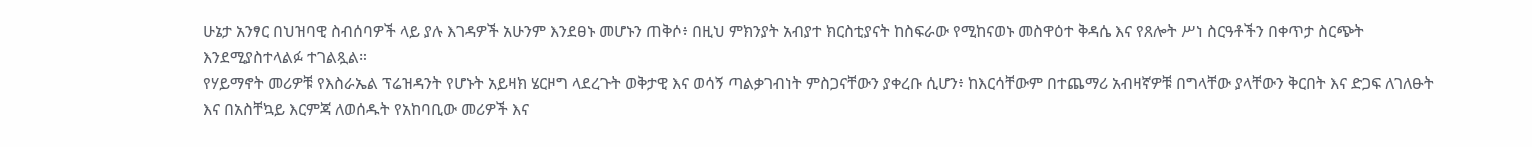ሁኔታ አንፃር በህዝባዊ ስብሰባዎች ላይ ያሉ እገዳዎች አሁንም እንደፀኑ መሆኑን ጠቅሶ፥ በዚህ ምክንያት አብያተ ክርስቲያናት ከስፍራው የሚከናወኑ መስዋዕተ ቅዳሴ እና የጸሎት ሥነ ስርዓቶችን በቀጥታ ስርጭት እንደሚያስተላልፉ ተገልጿል።
የሃይማኖት መሪዎቹ የእስራኤል ፕሬዝዳንት የሆኑት አይዛክ ሄርዞግ ላደረጉት ወቅታዊ እና ወሳኝ ጣልቃገብነት ምስጋናቸውን ያቀረቡ ሲሆን፥ ከእርሳቸውም በተጨማሪ አብዛኛዎቹ በግላቸው ያላቸውን ቅርበት እና ድጋፍ ለገለፁት እና በአስቸኳይ እርምጃ ለወሰዱት የአከባቢው መሪዎች እና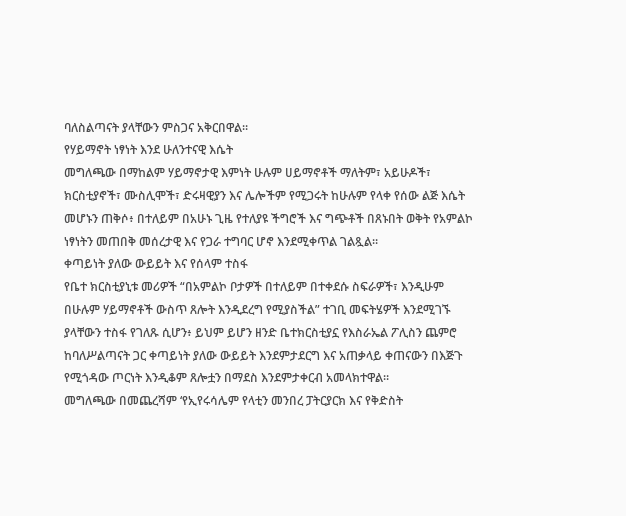ባለስልጣናት ያላቸውን ምስጋና አቅርበዋል።
የሃይማኖት ነፃነት እንደ ሁለንተናዊ እሴት
መግለጫው በማከልም ሃይማኖታዊ እምነት ሁሉም ሀይማኖቶች ማለትም፣ አይሁዶች፣ ክርስቲያኖች፣ ሙስሊሞች፣ ድሩዛዊያን እና ሌሎችም የሚጋሩት ከሁሉም የላቀ የሰው ልጅ እሴት መሆኑን ጠቅሶ፥ በተለይም በአሁኑ ጊዜ የተለያዩ ችግሮች እና ግጭቶች በጸኑበት ወቅት የአምልኮ ነፃነትን መጠበቅ መሰረታዊ እና የጋራ ተግባር ሆኖ እንደሚቀጥል ገልጿል።
ቀጣይነት ያለው ውይይት እና የሰላም ተስፋ
የቤተ ክርስቲያኒቱ መሪዎች “በአምልኮ ቦታዎች በተለይም በተቀደሱ ስፍራዎች፣ እንዲሁም በሁሉም ሃይማኖቶች ውስጥ ጸሎት እንዲደረግ የሚያስችል” ተገቢ መፍትሄዎች እንደሚገኙ ያላቸውን ተስፋ የገለጹ ሲሆን፥ ይህም ይሆን ዘንድ ቤተክርስቲያኗ የእስራኤል ፖሊስን ጨምሮ ከባለሥልጣናት ጋር ቀጣይነት ያለው ውይይት እንደምታደርግ እና አጠቃላይ ቀጠናውን በእጅጉ የሚጎዳው ጦርነት እንዲቆም ጸሎቷን በማደስ እንደምታቀርብ አመላክተዋል።
መግለጫው በመጨረሻም ‘የኢየሩሳሌም የላቲን መንበረ ፓትርያርክ እና የቅድስት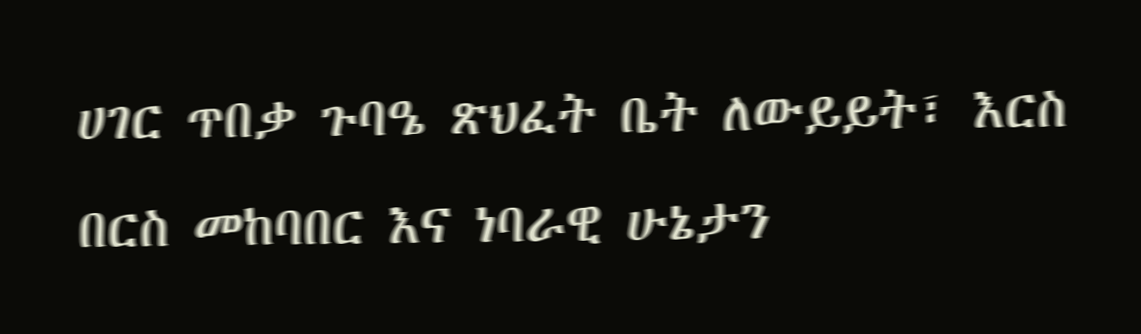ሀገር ጥበቃ ጉባዔ ጽህፈት ቤት ለውይይት፣ እርስ በርስ መከባበር እና ነባራዊ ሁኔታን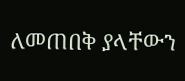ለመጠበቅ ያላቸውን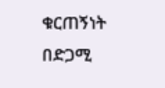ቁርጠኝነት በድጋሚ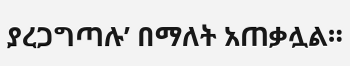ያረጋግጣሉ’ በማለት አጠቃሏል።